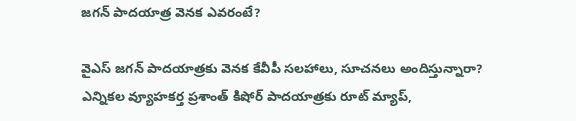జగన్ పాదయాత్ర వెనక ఎవరంటే?

వైఎస్ జగన్ పాదయాత్రకు వెనక కేవీపీ సలహాలు, సూచనలు అందిస్తున్నారా? ఎన్నికల వ్యూహకర్త ప్రశాంత్ కిషోర్ పాదయాత్రకు రూట్ మ్యాప్,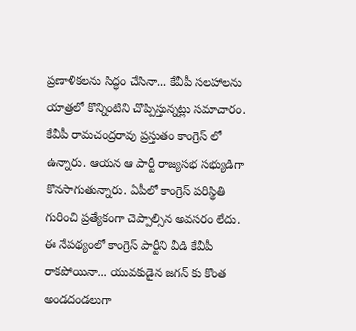ప్రణాళికలను సిద్ధం చేసినా... కేవీపీ సలహాలను యాత్రలో కొన్నింటిని చొప్పిస్తున్నట్లు సమాచారం. కేవీపీ రామచంద్రరావు ప్రస్తుతం కాంగ్రెస్ లో ఉన్నారు. ఆయన ఆ పార్టీ రాజ్యసభ సభ్యుడిగా కొనసాగుతున్నారు. ఏపీలో కాంగ్రెస్ పరిస్థితి గురించి ప్రత్యేకంగా చెప్పాల్సిన అవసరం లేదు. ఈ నేపథ్యంలో కాంగ్రెస్ పార్టీని వీడి కేవీపీ రాకపోయినా... యువకుడైన జగన్ కు కొంత అండదండలుగా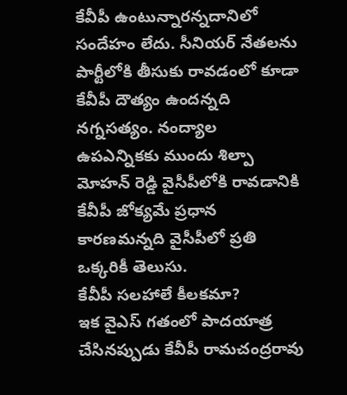కేవీపీ ఉంటున్నారన్నదానిలో సందేహం లేదు. సీనియర్ నేతలను పార్టీలోకి తీసుకు రావడంలో కూడా కేవీపీ దౌత్యం ఉందన్నది నగ్నసత్యం. నంద్యాల ఉపఎన్నికకు ముందు శిల్పా మోహన్ రెడ్డి వైసీపీలోకి రావడానికి కేవీపీ జోక్యమే ప్రధాన కారణమన్నది వైసీపీలో ప్రతి ఒక్కరికీ తెలుసు.
కేవీపీ సలహాలే కీలకమా?
ఇక వైఎస్ గతంలో పాదయాత్ర చేసినప్పుడు కేవీపీ రామచంద్రరావు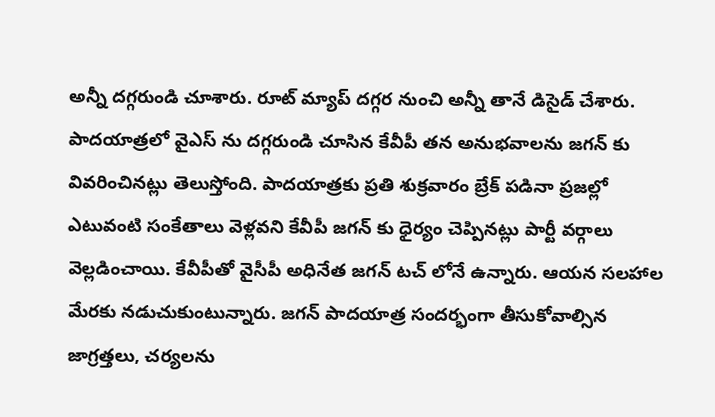అన్నీ దగ్గరుండి చూశారు. రూట్ మ్యాప్ దగ్గర నుంచి అన్నీ తానే డిసైడ్ చేశారు. పాదయాత్రలో వైఎస్ ను దగ్గరుండి చూసిన కేవీపీ తన అనుభవాలను జగన్ కు వివరించినట్లు తెలుస్తోంది. పాదయాత్రకు ప్రతి శుక్రవారం బ్రేక్ పడినా ప్రజల్లో ఎటువంటి సంకేతాలు వెళ్లవని కేవీపీ జగన్ కు ధైర్యం చెప్పినట్లు పార్టీ వర్గాలు వెల్లడించాయి. కేవీపీతో వైసీపీ అధినేత జగన్ టచ్ లోనే ఉన్నారు. ఆయన సలహాల మేరకు నడుచుకుంటున్నారు. జగన్ పాదయాత్ర సందర్భంగా తీసుకోవాల్సిన జాగ్రత్తలు, చర్యలను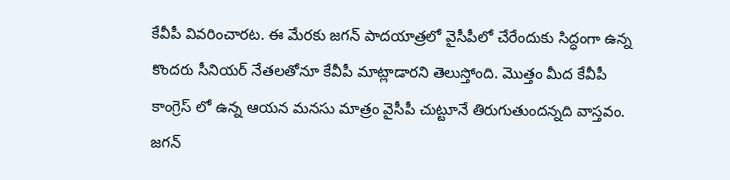కేవీపీ వివరించారట. ఈ మేరకు జగన్ పాదయాత్రలో వైసీపీలో చేరేందుకు సిద్ధంగా ఉన్న కొందరు సీనియర్ నేతలతోనూ కేవీపీ మాట్లాడారని తెలుస్తోంది. మొత్తం మీద కేవీపీ కాంగ్రెస్ లో ఉన్న ఆయన మనసు మాత్రం వైసీపీ చుట్టూనే తిరుగుతుందన్నది వాస్తవం. జగన్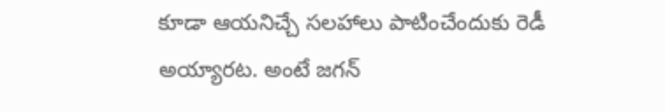కూడా ఆయనిచ్చే సలహాలు పాటించేందుకు రెడీ అయ్యారట. అంటే జగన్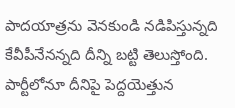పాదయాత్రను వెనకుండి నడిపిస్తున్నది కేవీపీనేనన్నది దీన్ని బట్టి తెలుస్తోంది. పార్టీలోనూ దీనిపై పెద్దయెత్తున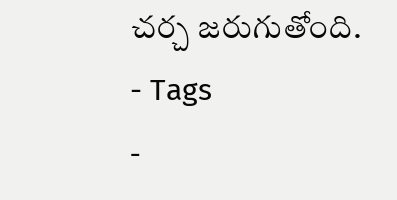చర్చ జరుగుతోంది.
- Tags
-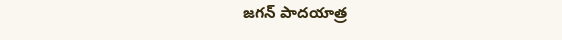జగన్ పాదయాత్ర